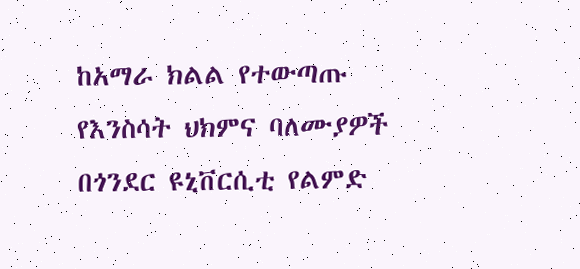ከአማራ ክልል የተውጣጡ የእንስሳት ህክምና ባለሙያዎች በጎንደር ዩኒቨርሲቲ የልምድ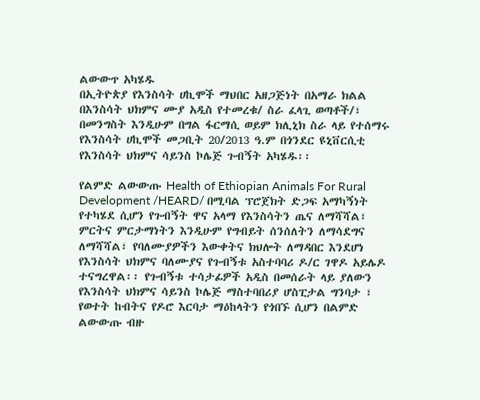ልውውጥ አካሄዱ
በኢትዮጵያ የእንስሳት ሀኪሞች ማህበር አዘጋጅነት በአማራ ክልል በእንስሳት ህክምና ሙያ አዲስ የተመረቁ/ ስራ ፈላጊ ወጣቶች/፣ በመንግስት እንዲሁም በግል ፋርማሲ ወይም ክሊኒክ ስራ ላይ የተሰማሩ የእንስሳት ሀኪሞች መጋቢት 20/2013 ዓ.ም በጎንደር ዩኒቨርሲቲ የእንስሳት ህክምና ሳይንስ ኮሌጅ ጉብኝት አካሄዱ፡፡

የልምድ ልውውጡ Health of Ethiopian Animals For Rural Development /HEARD/ በሚባል ፕሮጀክት ድጋፍ አማካኝነት የተካሄደ ሲሆን የጉብኝት ዋና አላማ የእንስሳትን ጤና ለማሻሻል፣ ምርትና ምርታማነትን እንዲሁም የግብይት ሰንሰለትን ለማሳደግና ለማሻሻል፣ የባለሙያዎችን እውቀትና ክህሎት ለማዳበር እንደሆነ የእንስሳት ህክምና ባለሙያና የጉብኝቱ አስተባባሪ ዶ/ር ገዋዶ አይሌዶ ተናግረዋል፡፡ የጉብኝቱ ተሳታፊዎች አዲስ በመሰራት ላይ ያለውን የእንስሳት ህክምና ሳይንስ ኮሌጅ ማስተባበሪያ ሆስፒታል ግንባታ ፣ የወተት ከብትና የዶሮ እርባታ ማዕከላትን የጎበኙ ሲሆን በልምድ ልውውጡ ብዙ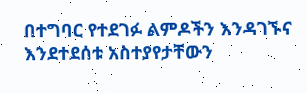በተግባር የተደገፉ ልምዶችን እንዳገኙና እንደተደሰቱ አስተያየታቸውን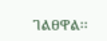ገልፀዋል፡፡